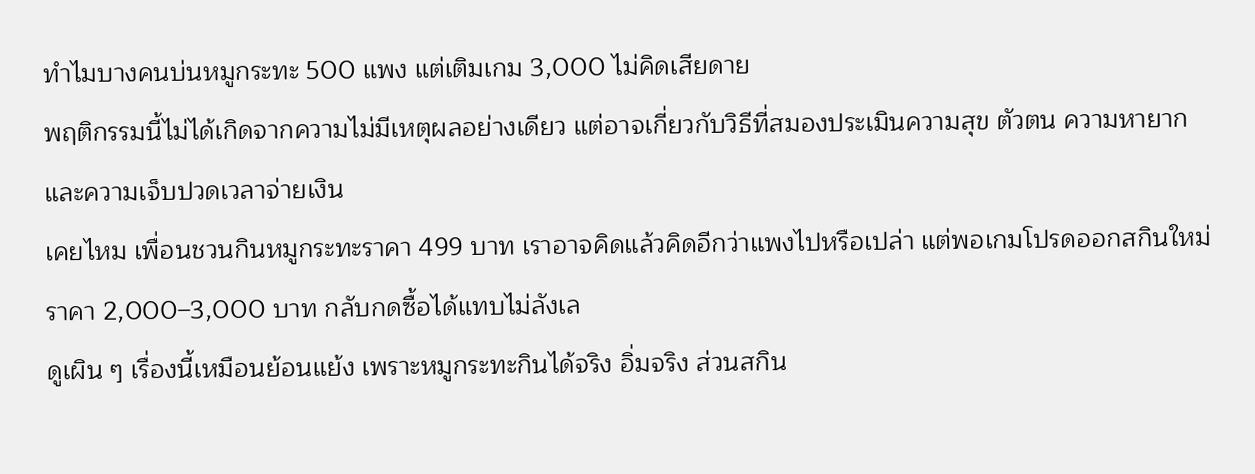ทำไมบางคนบ่นหมูกระทะ 500 แพง แต่เติมเกม 3,000 ไม่คิดเสียดาย
พฤติกรรมนี้ไม่ได้เกิดจากความไม่มีเหตุผลอย่างเดียว แต่อาจเกี่ยวกับวิธีที่สมองประเมินความสุข ตัวตน ความหายาก และความเจ็บปวดเวลาจ่ายเงิน
เคยไหม เพื่อนชวนกินหมูกระทะราคา 499 บาท เราอาจคิดแล้วคิดอีกว่าแพงไปหรือเปล่า แต่พอเกมโปรดออกสกินใหม่ราคา 2,000–3,000 บาท กลับกดซื้อได้แทบไม่ลังเล
ดูเผิน ๆ เรื่องนี้เหมือนย้อนแย้ง เพราะหมูกระทะกินได้จริง อิ่มจริง ส่วนสกิน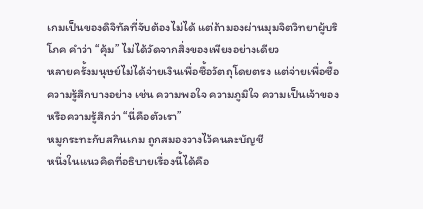เกมเป็นของดิจิทัลที่จับต้องไม่ได้ แต่ถ้ามองผ่านมุมจิตวิทยาผู้บริโภค คำว่า “คุ้ม” ไม่ได้วัดจากสิ่งของเพียงอย่างเดียว
หลายครั้งมนุษย์ไม่ได้จ่ายเงินเพื่อซื้อวัตถุโดยตรง แต่จ่ายเพื่อซื้อความรู้สึกบางอย่าง เช่น ความพอใจ ความภูมิใจ ความเป็นเจ้าของ หรือความรู้สึกว่า “นี่คือตัวเรา”
หมูกระทะกับสกินเกม ถูกสมองวางไว้คนละบัญชี
หนึ่งในแนวคิดที่อธิบายเรื่องนี้ได้คือ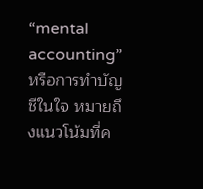“mental accounting” หรือการทำบัญชีในใจ หมายถึงแนวโน้มที่ค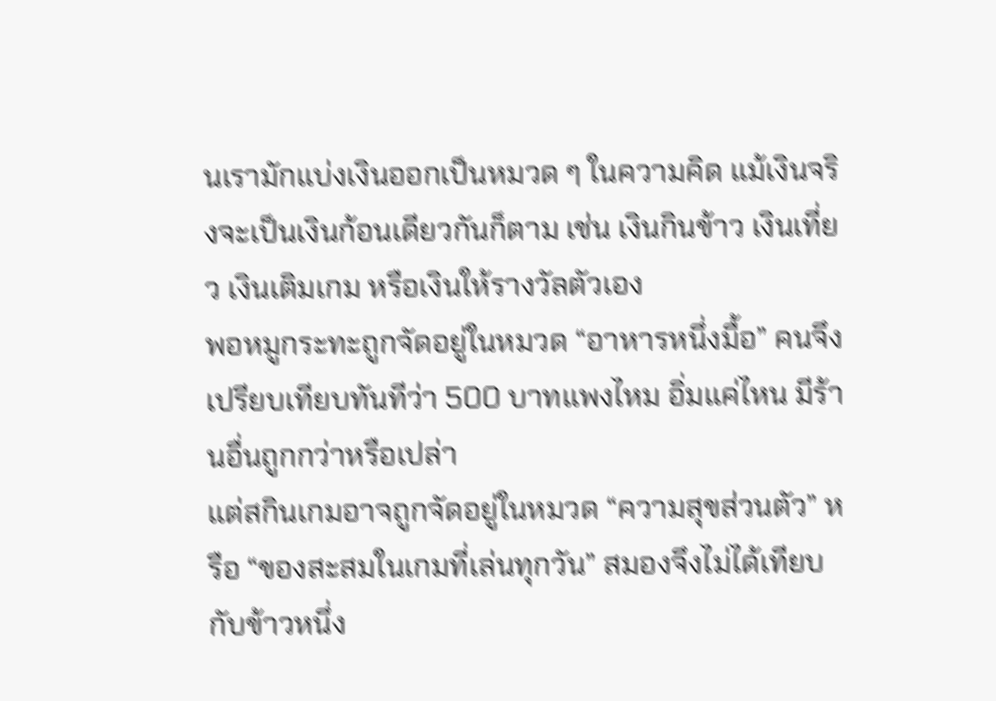นเรามักแบ่งเงินออกเป็นหมวด ๆ ในความคิด แม้เงินจริงจะเป็นเงินก้อนเดียวกันก็ตาม เช่น เงินกินข้าว เงินเที่ยว เงินเติมเกม หรือเงินให้รางวัลตัวเอง
พอหมูกระทะถูกจัดอยู่ในหมวด “อาหารหนึ่งมื้อ” คนจึงเปรียบเทียบทันทีว่า 500 บาทแพงไหม อิ่มแค่ไหน มีร้านอื่นถูกกว่าหรือเปล่า
แต่สกินเกมอาจถูกจัดอยู่ในหมวด “ความสุขส่วนตัว” หรือ “ของสะสมในเกมที่เล่นทุกวัน” สมองจึงไม่ได้เทียบกับข้าวหนึ่ง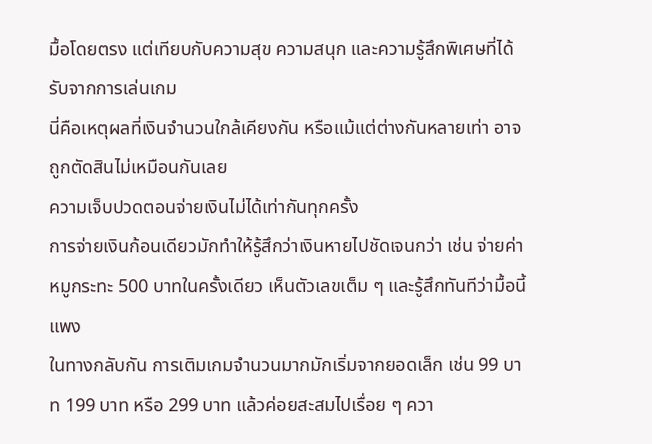มื้อโดยตรง แต่เทียบกับความสุข ความสนุก และความรู้สึกพิเศษที่ได้รับจากการเล่นเกม
นี่คือเหตุผลที่เงินจำนวนใกล้เคียงกัน หรือแม้แต่ต่างกันหลายเท่า อาจถูกตัดสินไม่เหมือนกันเลย
ความเจ็บปวดตอนจ่ายเงินไม่ได้เท่ากันทุกครั้ง
การจ่ายเงินก้อนเดียวมักทำให้รู้สึกว่าเงินหายไปชัดเจนกว่า เช่น จ่ายค่าหมูกระทะ 500 บาทในครั้งเดียว เห็นตัวเลขเต็ม ๆ และรู้สึกทันทีว่ามื้อนี้แพง
ในทางกลับกัน การเติมเกมจำนวนมากมักเริ่มจากยอดเล็ก เช่น 99 บาท 199 บาท หรือ 299 บาท แล้วค่อยสะสมไปเรื่อย ๆ ควา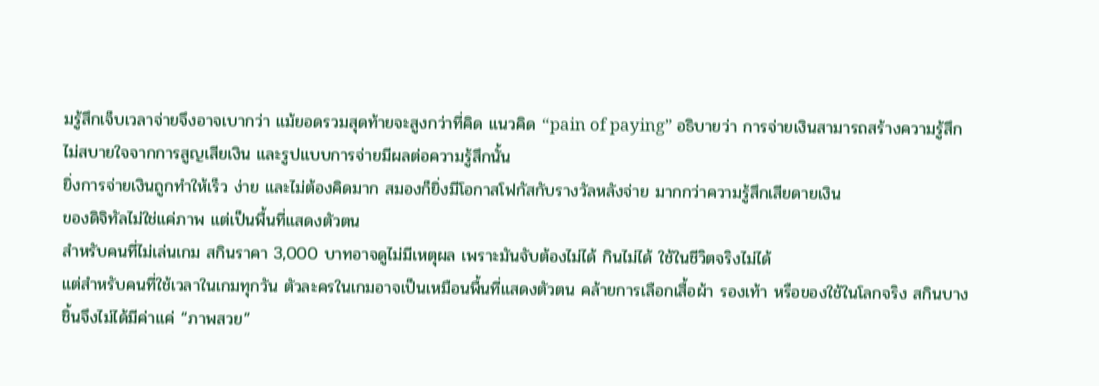มรู้สึกเจ็บเวลาจ่ายจึงอาจเบากว่า แม้ยอดรวมสุดท้ายจะสูงกว่าที่คิด แนวคิด “pain of paying” อธิบายว่า การจ่ายเงินสามารถสร้างความรู้สึกไม่สบายใจจากการสูญเสียเงิน และรูปแบบการจ่ายมีผลต่อความรู้สึกนั้น
ยิ่งการจ่ายเงินถูกทำให้เร็ว ง่าย และไม่ต้องคิดมาก สมองก็ยิ่งมีโอกาสโฟกัสกับรางวัลหลังจ่าย มากกว่าความรู้สึกเสียดายเงิน
ของดิจิทัลไม่ใช่แค่ภาพ แต่เป็นพื้นที่แสดงตัวตน
สำหรับคนที่ไม่เล่นเกม สกินราคา 3,000 บาทอาจดูไม่มีเหตุผล เพราะมันจับต้องไม่ได้ กินไม่ได้ ใช้ในชีวิตจริงไม่ได้
แต่สำหรับคนที่ใช้เวลาในเกมทุกวัน ตัวละครในเกมอาจเป็นเหมือนพื้นที่แสดงตัวตน คล้ายการเลือกเสื้อผ้า รองเท้า หรือของใช้ในโลกจริง สกินบางชิ้นจึงไม่ได้มีค่าแค่ “ภาพสวย”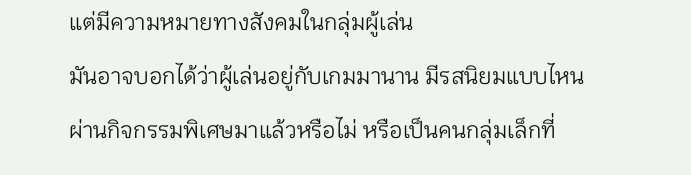แต่มีความหมายทางสังคมในกลุ่มผู้เล่น
มันอาจบอกได้ว่าผู้เล่นอยู่กับเกมมานาน มีรสนิยมแบบไหน ผ่านกิจกรรมพิเศษมาแล้วหรือไม่ หรือเป็นคนกลุ่มเล็กที่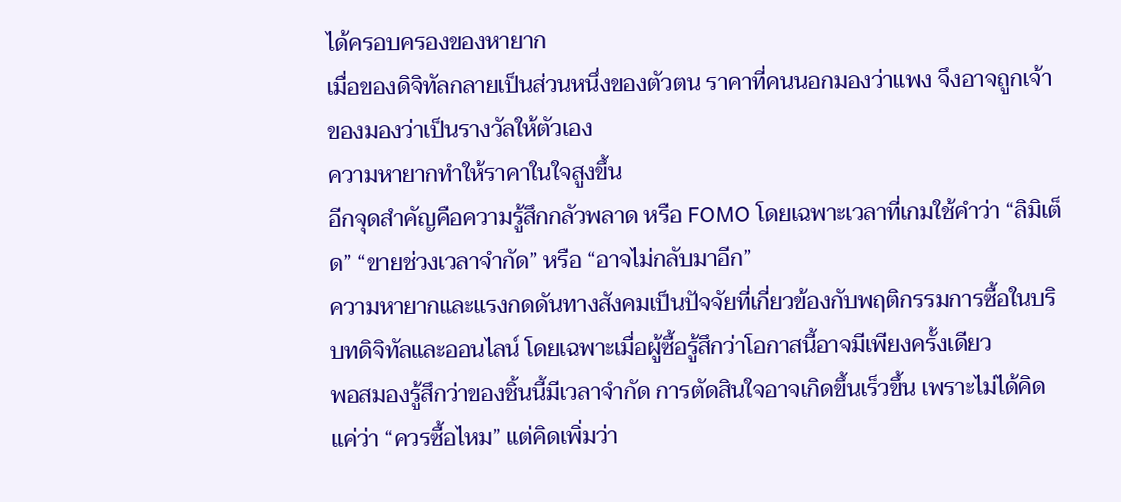ได้ครอบครองของหายาก
เมื่อของดิจิทัลกลายเป็นส่วนหนึ่งของตัวตน ราคาที่คนนอกมองว่าแพง จึงอาจถูกเจ้าของมองว่าเป็นรางวัลให้ตัวเอง
ความหายากทำให้ราคาในใจสูงขึ้น
อีกจุดสำคัญคือความรู้สึกกลัวพลาด หรือ FOMO โดยเฉพาะเวลาที่เกมใช้คำว่า “ลิมิเต็ด” “ขายช่วงเวลาจำกัด” หรือ “อาจไม่กลับมาอีก”
ความหายากและแรงกดดันทางสังคมเป็นปัจจัยที่เกี่ยวข้องกับพฤติกรรมการซื้อในบริบทดิจิทัลและออนไลน์ โดยเฉพาะเมื่อผู้ซื้อรู้สึกว่าโอกาสนี้อาจมีเพียงครั้งเดียว
พอสมองรู้สึกว่าของชิ้นนี้มีเวลาจำกัด การตัดสินใจอาจเกิดขึ้นเร็วขึ้น เพราะไม่ได้คิดแค่ว่า “ควรซื้อไหม” แต่คิดเพิ่มว่า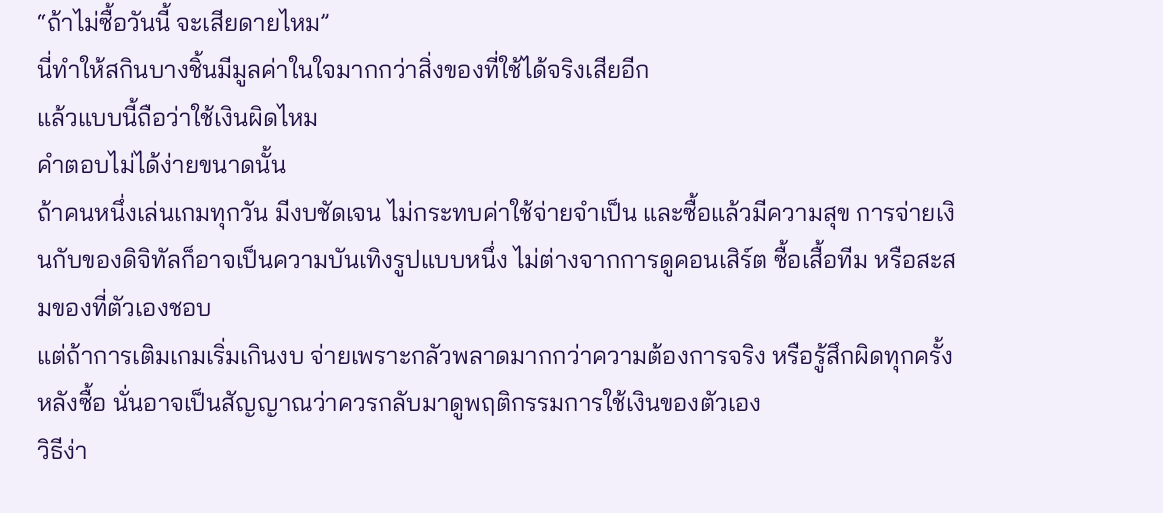“ถ้าไม่ซื้อวันนี้ จะเสียดายไหม”
นี่ทำให้สกินบางชิ้นมีมูลค่าในใจมากกว่าสิ่งของที่ใช้ได้จริงเสียอีก
แล้วแบบนี้ถือว่าใช้เงินผิดไหม
คำตอบไม่ได้ง่ายขนาดนั้น
ถ้าคนหนึ่งเล่นเกมทุกวัน มีงบชัดเจน ไม่กระทบค่าใช้จ่ายจำเป็น และซื้อแล้วมีความสุข การจ่ายเงินกับของดิจิทัลก็อาจเป็นความบันเทิงรูปแบบหนึ่ง ไม่ต่างจากการดูคอนเสิร์ต ซื้อเสื้อทีม หรือสะสมของที่ตัวเองชอบ
แต่ถ้าการเติมเกมเริ่มเกินงบ จ่ายเพราะกลัวพลาดมากกว่าความต้องการจริง หรือรู้สึกผิดทุกครั้งหลังซื้อ นั่นอาจเป็นสัญญาณว่าควรกลับมาดูพฤติกรรมการใช้เงินของตัวเอง
วิธีง่า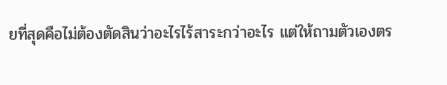ยที่สุดคือไม่ต้องตัดสินว่าอะไรไร้สาระกว่าอะไร แต่ให้ถามตัวเองตร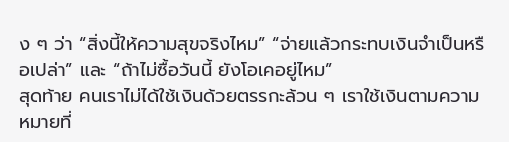ง ๆ ว่า “สิ่งนี้ให้ความสุขจริงไหม” “จ่ายแล้วกระทบเงินจำเป็นหรือเปล่า” และ “ถ้าไม่ซื้อวันนี้ ยังโอเคอยู่ไหม”
สุดท้าย คนเราไม่ได้ใช้เงินด้วยตรรกะล้วน ๆ เราใช้เงินตามความหมายที่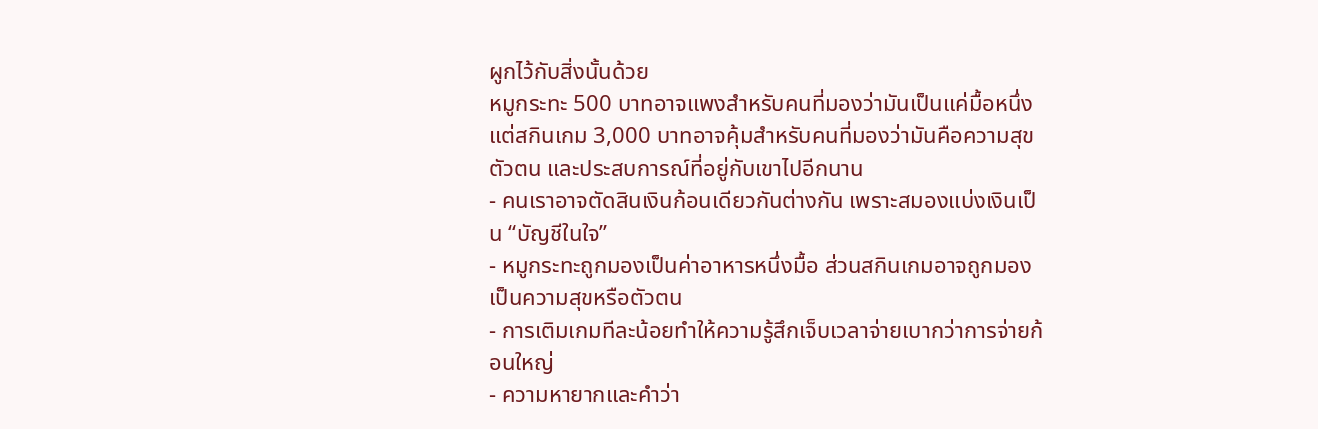ผูกไว้กับสิ่งนั้นด้วย
หมูกระทะ 500 บาทอาจแพงสำหรับคนที่มองว่ามันเป็นแค่มื้อหนึ่ง แต่สกินเกม 3,000 บาทอาจคุ้มสำหรับคนที่มองว่ามันคือความสุข ตัวตน และประสบการณ์ที่อยู่กับเขาไปอีกนาน
- คนเราอาจตัดสินเงินก้อนเดียวกันต่างกัน เพราะสมองแบ่งเงินเป็น “บัญชีในใจ”
- หมูกระทะถูกมองเป็นค่าอาหารหนึ่งมื้อ ส่วนสกินเกมอาจถูกมองเป็นความสุขหรือตัวตน
- การเติมเกมทีละน้อยทำให้ความรู้สึกเจ็บเวลาจ่ายเบากว่าการจ่ายก้อนใหญ่
- ความหายากและคำว่า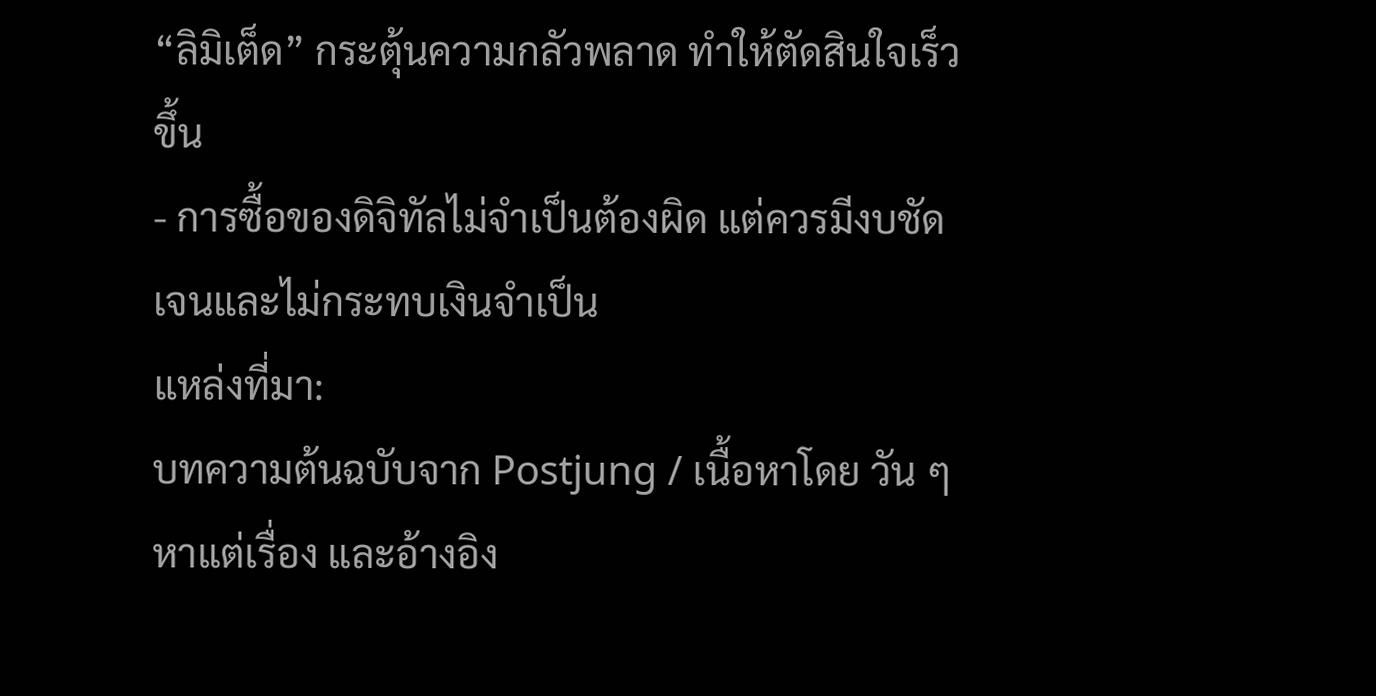“ลิมิเต็ด” กระตุ้นความกลัวพลาด ทำให้ตัดสินใจเร็วขึ้น
- การซื้อของดิจิทัลไม่จำเป็นต้องผิด แต่ควรมีงบชัดเจนและไม่กระทบเงินจำเป็น
แหล่งที่มา:
บทความต้นฉบับจาก Postjung / เนื้อหาโดย วัน ๆ หาแต่เรื่อง และอ้างอิง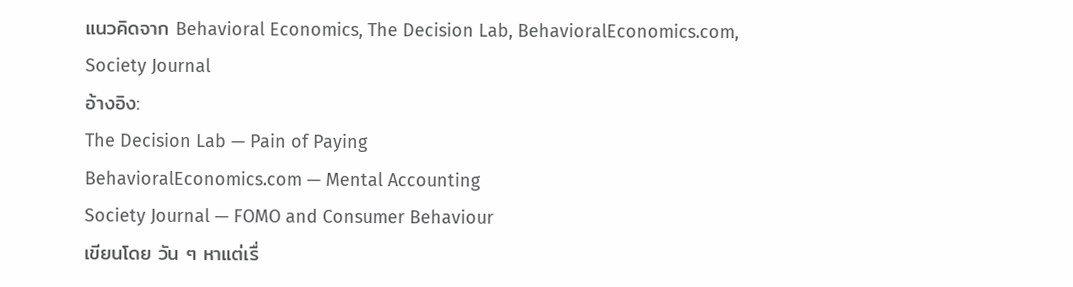แนวคิดจาก Behavioral Economics, The Decision Lab, BehavioralEconomics.com, Society Journal
อ้างอิง:
The Decision Lab — Pain of Paying
BehavioralEconomics.com — Mental Accounting
Society Journal — FOMO and Consumer Behaviour
เขียนโดย วัน ๆ หาแต่เรื่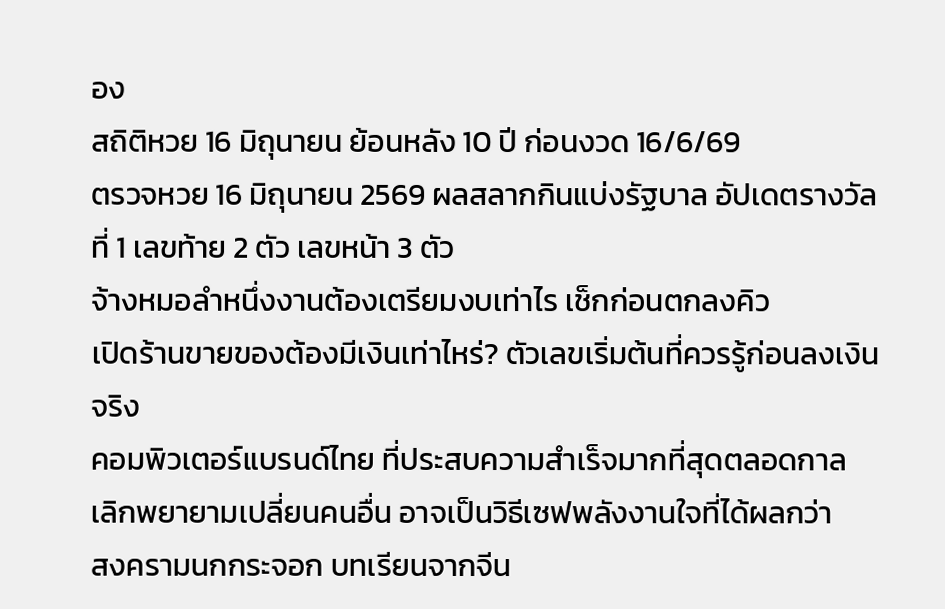อง
สถิติหวย 16 มิถุนายน ย้อนหลัง 10 ปี ก่อนงวด 16/6/69
ตรวจหวย 16 มิถุนายน 2569 ผลสลากกินแบ่งรัฐบาล อัปเดตรางวัลที่ 1 เลขท้าย 2 ตัว เลขหน้า 3 ตัว
จ้างหมอลำหนึ่งงานต้องเตรียมงบเท่าไร เช็กก่อนตกลงคิว
เปิดร้านขายของต้องมีเงินเท่าไหร่? ตัวเลขเริ่มต้นที่ควรรู้ก่อนลงเงินจริง
คอมพิวเตอร์แบรนด์ไทย ที่ประสบความสำเร็จมากที่สุดตลอดกาล
เลิกพยายามเปลี่ยนคนอื่น อาจเป็นวิธีเซฟพลังงานใจที่ได้ผลกว่า
สงครามนกกระจอก บทเรียนจากจีน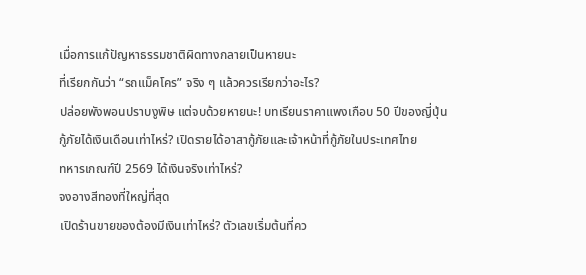เมื่อการแก้ปัญหาธรรมชาติผิดทางกลายเป็นหายนะ
ที่เรียกกันว่า “รถแม็คโคร” จริง ๆ แล้วควรเรียกว่าอะไร?
ปล่อยพังพอนปราบงูพิษ แต่จบด้วยหายนะ! บทเรียนราคาแพงเกือบ 50 ปีของญี่ปุ่น
กู้ภัยได้เงินเดือนเท่าไหร่? เปิดรายได้อาสากู้ภัยและเจ้าหน้าที่กู้ภัยในประเทศไทย
ทหารเกณฑ์ปี 2569 ได้เงินจริงเท่าไหร่?
จงอางสีทองที่ใหญ่ที่สุด
เปิดร้านขายของต้องมีเงินเท่าไหร่? ตัวเลขเริ่มต้นที่คว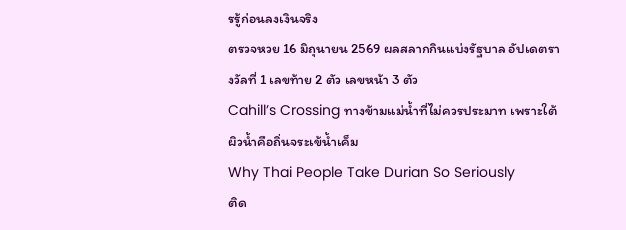รรู้ก่อนลงเงินจริง
ตรวจหวย 16 มิถุนายน 2569 ผลสลากกินแบ่งรัฐบาล อัปเดตรางวัลที่ 1 เลขท้าย 2 ตัว เลขหน้า 3 ตัว
Cahill’s Crossing ทางข้ามแม่น้ำที่ไม่ควรประมาท เพราะใต้ผิวน้ำคือถิ่นจระเข้น้ำเค็ม
Why Thai People Take Durian So Seriously
ติด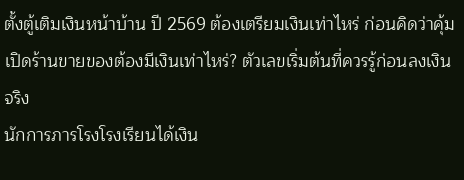ตั้งตู้เติมเงินหน้าบ้าน ปี 2569 ต้องเตรียมเงินเท่าไหร่ ก่อนคิดว่าคุ้ม
เปิดร้านขายของต้องมีเงินเท่าไหร่? ตัวเลขเริ่มต้นที่ควรรู้ก่อนลงเงินจริง
นักการภารโรงโรงเรียนได้เงิน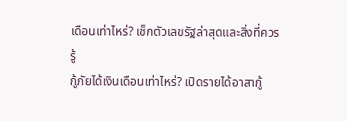เดือนเท่าไหร่? เช็กตัวเลขรัฐล่าสุดและสิ่งที่ควรรู้
กู้ภัยได้เงินเดือนเท่าไหร่? เปิดรายได้อาสากู้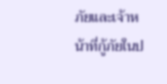ภัยและเจ้าหน้าที่กู้ภัยในป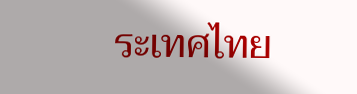ระเทศไทย